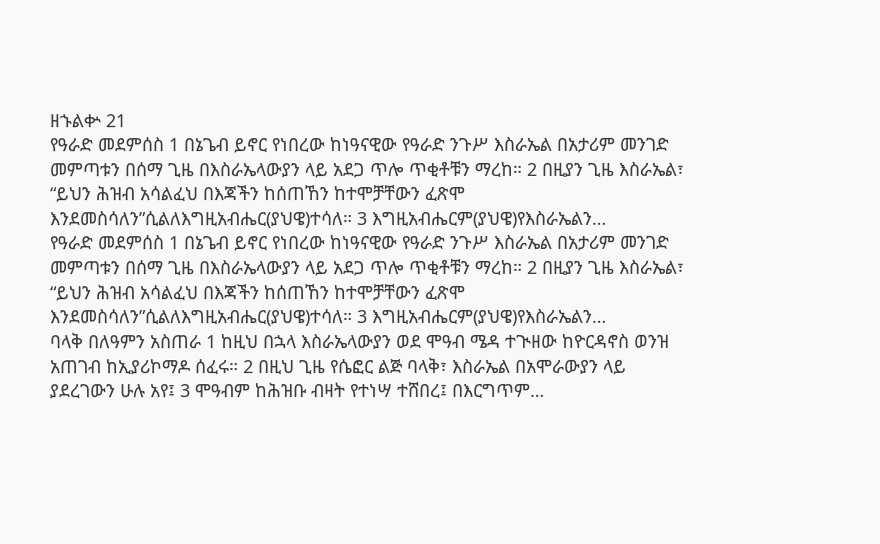ዘኁልቍ 21
የዓራድ መደምሰስ 1 በኔጌብ ይኖር የነበረው ከነዓናዊው የዓራድ ንጉሥ እስራኤል በአታሪም መንገድ መምጣቱን በሰማ ጊዜ በእስራኤላውያን ላይ አደጋ ጥሎ ጥቂቶቹን ማረከ። 2 በዚያን ጊዜ እስራኤል፣ “ይህን ሕዝብ አሳልፈህ በእጃችን ከሰጠኸን ከተሞቻቸውን ፈጽሞ እንደመስሳለን”ሲልለእግዚአብሔር(ያህዌ)ተሳለ። 3 እግዚአብሔርም(ያህዌ)የእስራኤልን…
የዓራድ መደምሰስ 1 በኔጌብ ይኖር የነበረው ከነዓናዊው የዓራድ ንጉሥ እስራኤል በአታሪም መንገድ መምጣቱን በሰማ ጊዜ በእስራኤላውያን ላይ አደጋ ጥሎ ጥቂቶቹን ማረከ። 2 በዚያን ጊዜ እስራኤል፣ “ይህን ሕዝብ አሳልፈህ በእጃችን ከሰጠኸን ከተሞቻቸውን ፈጽሞ እንደመስሳለን”ሲልለእግዚአብሔር(ያህዌ)ተሳለ። 3 እግዚአብሔርም(ያህዌ)የእስራኤልን…
ባላቅ በለዓምን አስጠራ 1 ከዚህ በኋላ እስራኤላውያን ወደ ሞዓብ ሜዳ ተጒዘው ከዮርዳኖስ ወንዝ አጠገብ ከኢያሪኮማዶ ሰፈሩ። 2 በዚህ ጊዜ የሴፎር ልጅ ባላቅ፣ እስራኤል በአሞራውያን ላይ ያደረገውን ሁሉ አየ፤ 3 ሞዓብም ከሕዝቡ ብዛት የተነሣ ተሸበረ፤ በእርግጥም…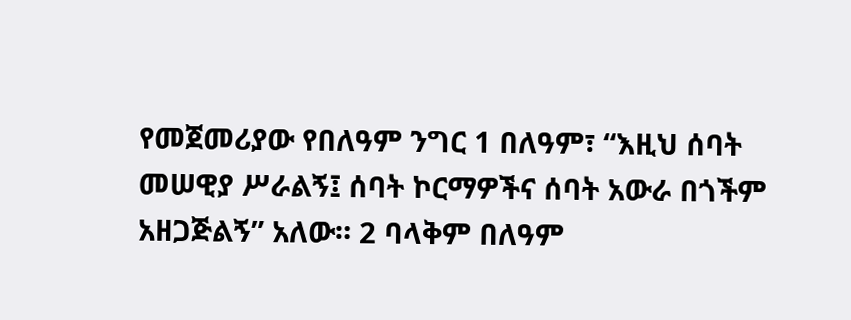የመጀመሪያው የበለዓም ንግር 1 በለዓም፣ “እዚህ ሰባት መሠዊያ ሥራልኝ፤ ሰባት ኮርማዎችና ሰባት አውራ በጎችም አዘጋጅልኝ” አለው። 2 ባላቅም በለዓም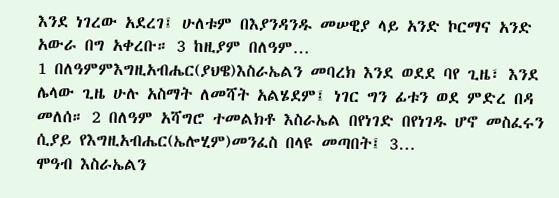እንደ ነገረው አደረገ፤ ሁለቱም በእያንዳንዱ መሠዊያ ላይ አንድ ኮርማና አንድ አውራ በግ አቀረቡ። 3 ከዚያም በለዓም…
1 በለዓምምእግዚአብሔር(ያህዌ)እስራኤልን መባረክ እንደ ወደደ ባየ ጊዜ፣ እንደ ሌላው ጊዜ ሁሉ አስማት ለመሻት አልሄደም፤ ነገር ግን ፊቱን ወደ ምድረ በዳ መለሰ። 2 በለዓም አሻግሮ ተመልክቶ እስራኤል በየነገድ በየነገዱ ሆኖ መስፈሩን ሲያይ የእግዚአብሔር(ኤሎሂም)መንፈስ በላዩ መጣበት፤ 3…
ሞዓብ እስራኤልን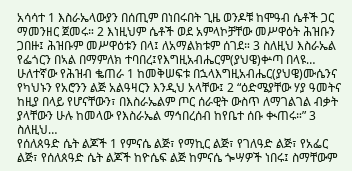አሳሳተ 1 እስራኤላውያን በሰጢም በነበሩበት ጊዜ ወንዶቹ ከሞዓብ ሴቶች ጋር ማመንዘር ጀመሩ። 2 እነዚህም ሴቶች ወደ አምላኮቻቸው መሥዋዕት ሕዝቡን ጋበዙ፤ ሕዝቡም መሥዋዕቱን በላ፤ ለአማልክቱም ሰገደ። 3 ስለዚህ እስራኤል የፌጎርን በኣል በማምለክ ተባበረ፤የእግዚአብሔርም(ያህዌ)ቍጣ በላዩ…
ሁለተኛው የሕዝብ ቈጠራ 1 ከመቅሠፍቱ በኋላእግዚአብሔር(ያህዌ)ሙሴንና የካህኑን የአሮንን ልጅ አልዓዛርን እንዲህ አላቸው፤ 2 “ዕድሜያቸው ሃያ ዓመትና ከዚያ በላይ የሆናቸውን፣ በእስራኤልም ጦር ሰራዊት ውስጥ ለማገልገል ብቃት ያላቸውን ሁሉ ከመላው የእስራኤል ማኅበረሰብ ከየቤተ ሰቡ ቊጠሩ።” 3 ስለዚህ…
የሰለጰዓድ ሴት ልጆች 1 የምናሴ ልጅ፣ የማኪር ልጅ፣ የገለዓድ ልጅ፣ የአፌር ልጅ፣ የሰለጰዓድ ሴት ልጆች ከዮሴፍ ልጅ ከምናሴ ጐሣዎች ነበሩ፤ ስማቸውም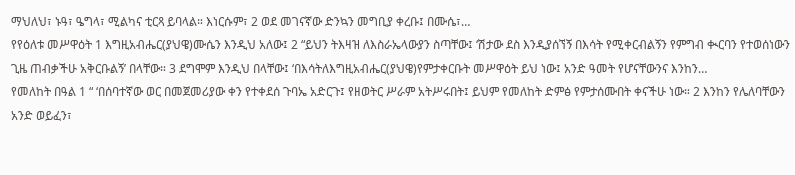ማህለህ፣ ኑዓ፣ ዔግላ፣ ሚልካና ቲርጻ ይባላል። እነርሱም፣ 2 ወደ መገናኛው ድንኳን መግቢያ ቀረቡ፤ በሙሴ፣…
የየዕለቱ መሥዋዕት 1 እግዚአብሔር(ያህዌ)ሙሴን እንዲህ አለው፤ 2 “ይህን ትእዛዝ ለእስራኤላውያን ስጣቸው፤ ‘ሽታው ደስ እንዲያሰኘኝ በእሳት የሚቀርብልኝን የምግብ ቊርባን የተወሰነውን ጊዜ ጠብቃችሁ አቅርቡልኝ’ በላቸው። 3 ደግሞም እንዲህ በላቸው፤ ‘በእሳትለእግዚአብሔር(ያህዌ)የምታቀርቡት መሥዋዕት ይህ ነው፤ አንድ ዓመት የሆናቸውንና እንከን…
የመለከት በዓል 1 “ ‘በሰባተኛው ወር በመጀመሪያው ቀን የተቀደሰ ጉባኤ አድርጉ፤ የዘወትር ሥራም አትሥሩበት፤ ይህም የመለከት ድምፅ የምታሰሙበት ቀናችሁ ነው። 2 እንከን የሌለባቸውን አንድ ወይፈን፣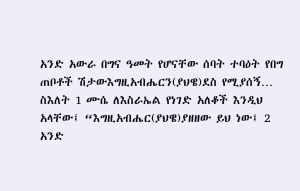አንድ አውራ በግና ዓመት የሆናቸው ሰባት ተባዕት የበግ ጠቦቶች ሽታውእግዚአብሔርን(ያህዌ)ደስ የሚያሰኝ…
ስእለት 1 ሙሴ ለእስራኤል የነገድ አለቆች እንዲህ አላቸው፤ “እግዚአብሔር(ያህዌ)ያዘዘው ይህ ነው፤ 2 አንድ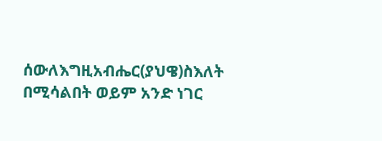ሰውለእግዚአብሔር(ያህዌ)ስእለት በሚሳልበት ወይም አንድ ነገር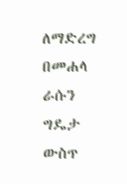ለማድረግ በመሐላ ራሱን ግዴታ ውስጥ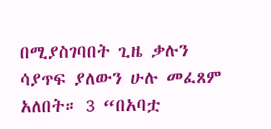በሚያስገባበት ጊዜ ቃሉን ሳያጥፍ ያለውን ሁሉ መፈጸም አለበት። 3 “በአባቷ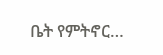ቤት የምትኖር…